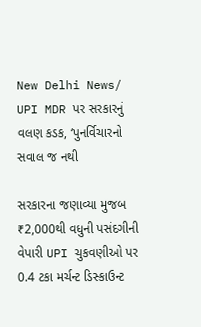New Delhi News/ UPI MDR પર સરકારનું વલણ કડક, ‘પુનર્વિચારનો સવાલ જ નથી

સરકારના જણાવ્યા મુજબ ₹2,000થી વધુની પસંદગીની વેપારી UPI ચુકવણીઓ પર 0.4 ટકા મર્ચન્ટ ડિસ્કાઉન્ટ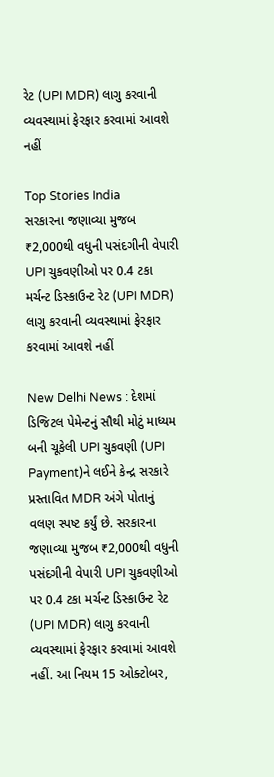રેટ (UPI MDR) લાગુ કરવાની વ્યવસ્થામાં ફેરફાર કરવામાં આવશે નહીં

Top Stories India
સરકારના જણાવ્યા મુજબ ₹2,000થી વધુની પસંદગીની વેપારી UPI ચુકવણીઓ પર 0.4 ટકા મર્ચન્ટ ડિસ્કાઉન્ટ રેટ (UPI MDR) લાગુ કરવાની વ્યવસ્થામાં ફેરફાર કરવામાં આવશે નહીં

New Delhi News : દેશમાં ડિજિટલ પેમેન્ટનું સૌથી મોટું માધ્યમ બની ચૂકેલી UPI ચુકવણી (UPI Payment)ને લઈને કેન્દ્ર સરકારે પ્રસ્તાવિત MDR અંગે પોતાનું વલણ સ્પષ્ટ કર્યું છે. સરકારના જણાવ્યા મુજબ ₹2,000થી વધુની પસંદગીની વેપારી UPI ચુકવણીઓ પર 0.4 ટકા મર્ચન્ટ ડિસ્કાઉન્ટ રેટ (UPI MDR) લાગુ કરવાની વ્યવસ્થામાં ફેરફાર કરવામાં આવશે નહીં. આ નિયમ 15 ઓક્ટોબર,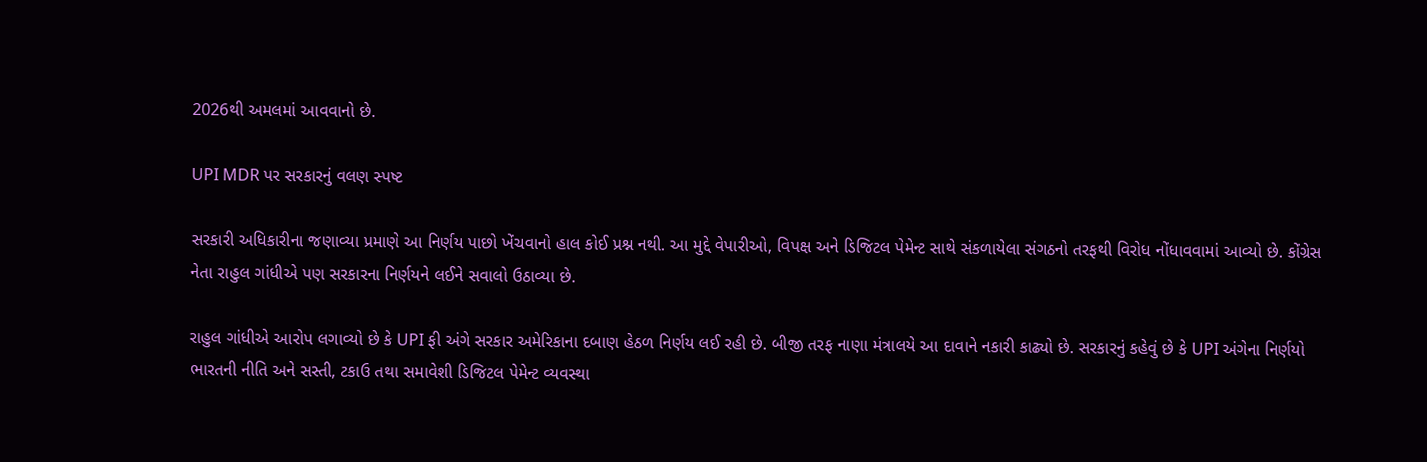2026થી અમલમાં આવવાનો છે.

UPI MDR પર સરકારનું વલણ સ્પષ્ટ

સરકારી અધિકારીના જણાવ્યા પ્રમાણે આ નિર્ણય પાછો ખેંચવાનો હાલ કોઈ પ્રશ્ન નથી. આ મુદ્દે વેપારીઓ, વિપક્ષ અને ડિજિટલ પેમેન્ટ સાથે સંકળાયેલા સંગઠનો તરફથી વિરોધ નોંધાવવામાં આવ્યો છે. કોંગ્રેસ નેતા રાહુલ ગાંધીએ પણ સરકારના નિર્ણયને લઈને સવાલો ઉઠાવ્યા છે.

રાહુલ ગાંધીએ આરોપ લગાવ્યો છે કે UPI ફી અંગે સરકાર અમેરિકાના દબાણ હેઠળ નિર્ણય લઈ રહી છે. બીજી તરફ નાણા મંત્રાલયે આ દાવાને નકારી કાઢ્યો છે. સરકારનું કહેવું છે કે UPI અંગેના નિર્ણયો ભારતની નીતિ અને સસ્તી, ટકાઉ તથા સમાવેશી ડિજિટલ પેમેન્ટ વ્યવસ્થા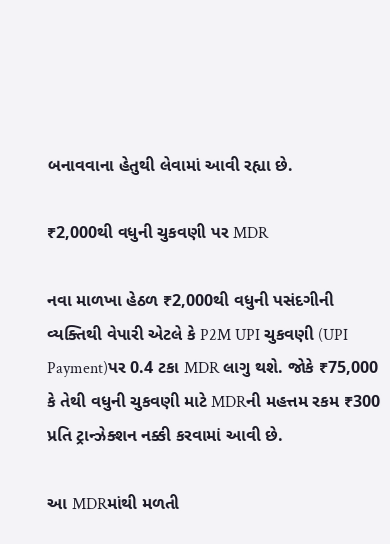બનાવવાના હેતુથી લેવામાં આવી રહ્યા છે.

₹2,000થી વધુની ચુકવણી પર MDR

નવા માળખા હેઠળ ₹2,000થી વધુની પસંદગીની વ્યક્તિથી વેપારી એટલે કે P2M UPI ચુકવણી (UPI Payment)પર 0.4 ટકા MDR લાગુ થશે. જોકે ₹75,000 કે તેથી વધુની ચુકવણી માટે MDRની મહત્તમ રકમ ₹300 પ્રતિ ટ્રાન્ઝેક્શન નક્કી કરવામાં આવી છે.

આ MDRમાંથી મળતી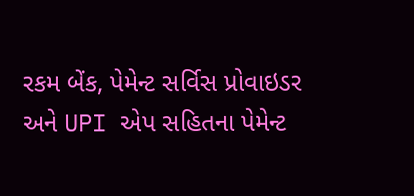રકમ બેંક, પેમેન્ટ સર્વિસ પ્રોવાઇડર અને UPI એપ સહિતના પેમેન્ટ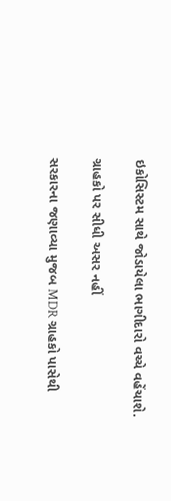ઇકોસિસ્ટમ સાથે જોડાયેલા ભાગીદારો વચ્ચે વહેંચાશે.

ગ્રાહકો પર સીધી અસર નહીં

સરકારના જણાવ્યા મુજબ MDR ગ્રાહકો પાસેથી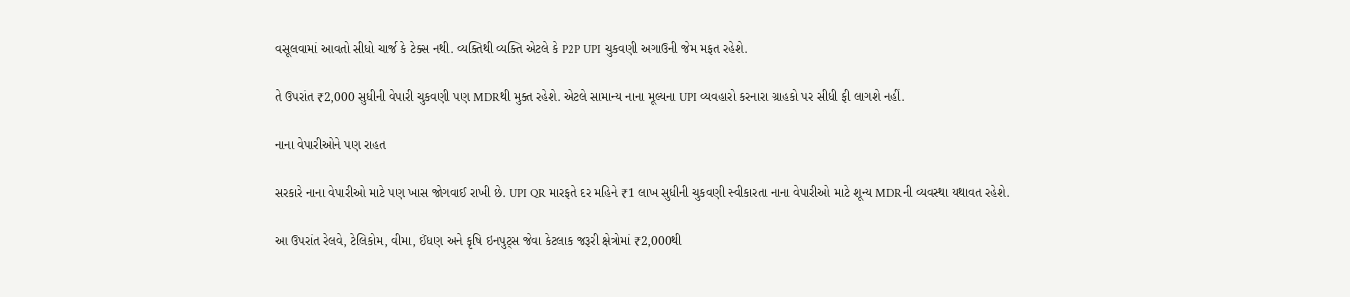વસૂલવામાં આવતો સીધો ચાર્જ કે ટેક્સ નથી. વ્યક્તિથી વ્યક્તિ એટલે કે P2P UPI ચુકવણી અગાઉની જેમ મફત રહેશે.

તે ઉપરાંત ₹2,000 સુધીની વેપારી ચુકવણી પણ MDRથી મુક્ત રહેશે. એટલે સામાન્ય નાના મૂલ્યના UPI વ્યવહારો કરનારા ગ્રાહકો પર સીધી ફી લાગશે નહીં.

નાના વેપારીઓને પણ રાહત

સરકારે નાના વેપારીઓ માટે પણ ખાસ જોગવાઈ રાખી છે. UPI QR મારફતે દર મહિને ₹1 લાખ સુધીની ચુકવણી સ્વીકારતા નાના વેપારીઓ માટે શૂન્ય MDRની વ્યવસ્થા યથાવત રહેશે.

આ ઉપરાંત રેલવે, ટેલિકોમ, વીમા, ઈંધણ અને કૃષિ ઇનપુટ્સ જેવા કેટલાક જરૂરી ક્ષેત્રોમાં ₹2,000થી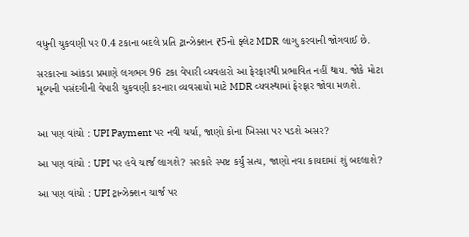વધુની ચુકવણી પર 0.4 ટકાના બદલે પ્રતિ ટ્રાન્ઝેક્શન ₹5નો ફ્લેટ MDR લાગુ કરવાની જોગવાઈ છે.

સરકારના આંકડા પ્રમાણે લગભગ 96 ટકા વેપારી વ્યવહારો આ ફેરફારથી પ્રભાવિત નહીં થાય. જોકે મોટા મૂલ્યની પસંદગીની વેપારી ચુકવણી કરનારા વ્યવસાયો માટે MDR વ્યવસ્થામાં ફેરફાર જોવા મળશે.


આ પણ વાંચો : UPI Payment પર નવી ચર્ચા, જાણો કોના ખિસ્સા પર પડશે અસર?

આ પણ વાંચો : UPI પર હવે ચાર્જ લાગશે? સરકારે સ્પષ્ટ કર્યું સત્ય, જાણો નવા કાયદામાં શું બદલાશે?

આ પણ વાંચો : UPI ટ્રાન્ઝેક્શન ચાર્જ પર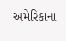અમેરિકાના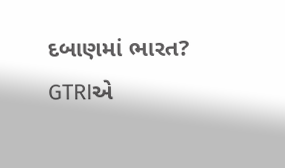દબાણમાં ભારત? GTRIએ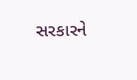સરકારને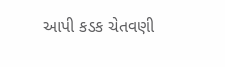આપી કડક ચેતવણી